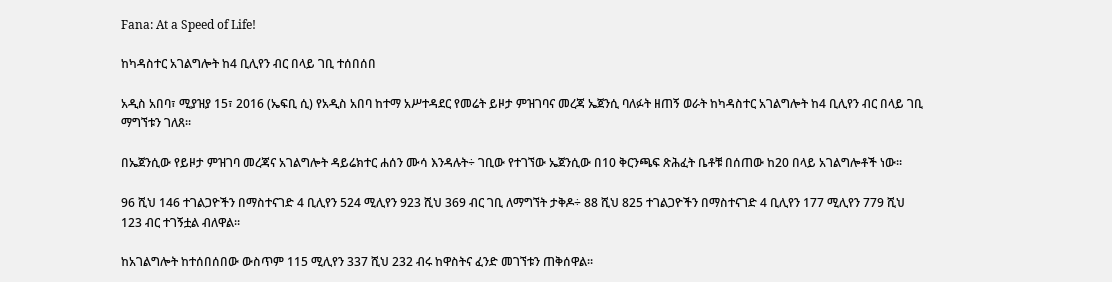Fana: At a Speed of Life!

ከካዳስተር አገልግሎት ከ4 ቢሊየን ብር በላይ ገቢ ተሰበሰበ

አዲስ አበባ፣ ሚያዝያ 15፣ 2016 (ኤፍቢ ሲ) የአዲስ አበባ ከተማ አሥተዳደር የመሬት ይዞታ ምዝገባና መረጃ ኤጀንሲ ባለፉት ዘጠኝ ወራት ከካዳስተር አገልግሎት ከ4 ቢሊየን ብር በላይ ገቢ ማግኘቱን ገለጸ፡፡

በኤጀንሲው የይዞታ ምዝገባ መረጃና አገልግሎት ዳይሬክተር ሐሰን ሙሳ እንዳሉት÷ ገቢው የተገኘው ኤጀንሲው በ10 ቅርንጫፍ ጽሕፈት ቤቶቹ በሰጠው ከ20 በላይ አገልግሎቶች ነው፡፡

96 ሺህ 146 ተገልጋዮችን በማስተናገድ 4 ቢሊየን 524 ሚሊየን 923 ሺህ 369 ብር ገቢ ለማግኘት ታቅዶ÷ 88 ሺህ 825 ተገልጋዮችን በማስተናገድ 4 ቢሊየን 177 ሚሊየን 779 ሺህ 123 ብር ተገኝቷል ብለዋል፡፡

ከአገልግሎት ከተሰበሰበው ውስጥም 115 ሚሊየን 337 ሺህ 232 ብሩ ከዋስትና ፈንድ መገኘቱን ጠቅሰዋል፡፡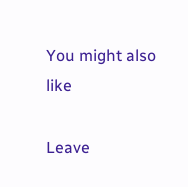You might also like

Leave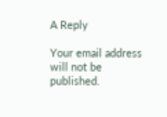A Reply

Your email address will not be published.